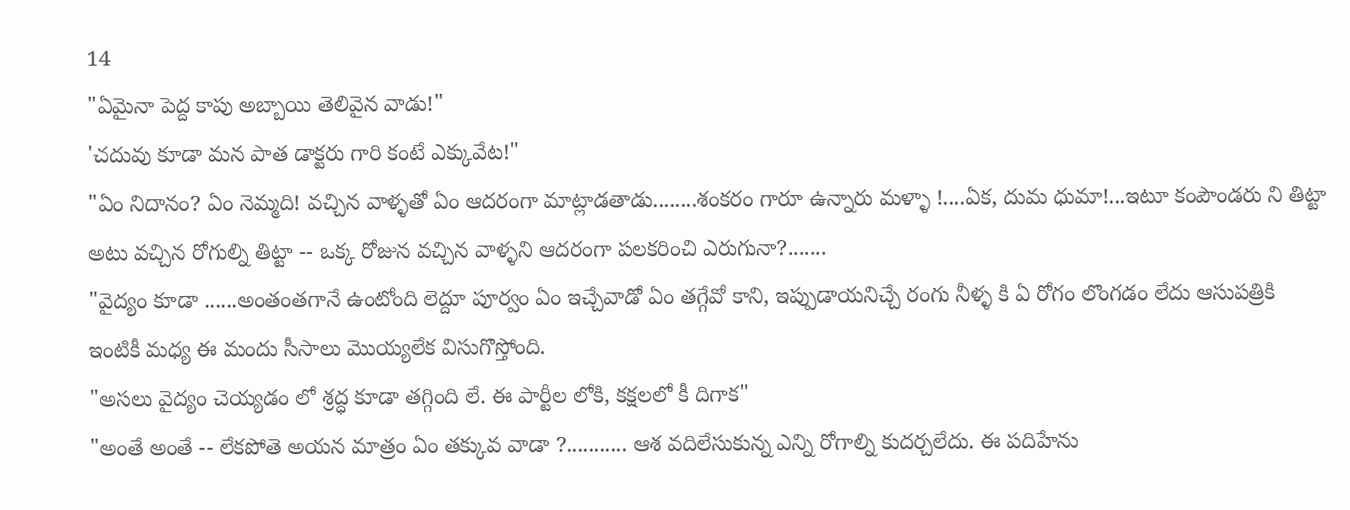14
"ఏమైనా పెద్ద కాపు అబ్బాయి తెలివైన వాడు!"
'చదువు కూడా మన పాత డాక్టరు గారి కంటే ఎక్కువేట!"
"ఏం నిదానం? ఏం నెమ్మది! వచ్చిన వాళ్ళతో ఏం ఆదరంగా మాట్లాడతాడు........శంకరం గారూ ఉన్నారు మళ్ళా !....ఏక, దుమ ధుమా!...ఇటూ కంపౌండరు ని తిట్టా అటు వచ్చిన రోగుల్ని తిట్టా -- ఒక్క రోజున వచ్చిన వాళ్ళని ఆదరంగా పలకరించి ఎరుగునా?.......
"వైద్యం కూడా ......అంతంతగానే ఉంటోంది లెద్దూ పూర్వం ఏం ఇచ్చేవాడో ఏం తగ్గేవో కాని, ఇప్పుడాయనిచ్చే రంగు నీళ్ళ కి ఏ రోగం లొంగడం లేదు ఆసుపత్రికి ఇంటికీ మధ్య ఈ మందు సీసాలు మొయ్యలేక విసుగొస్తోంది.
"అసలు వైద్యం చెయ్యడం లో శ్రద్ధ కూడా తగ్గింది లే. ఈ పార్టీల లోకి, కక్షలలో కీ దిగాక"
"అంతే అంతే -- లేకపోతె అయన మాత్రం ఏం తక్కువ వాడా ?........... ఆశ వదిలేసుకున్న ఎన్ని రోగాల్ని కుదర్చలేదు. ఈ పదిహేను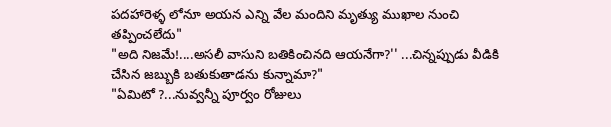పదహారెళ్ళ లోనూ అయన ఎన్ని వేల మందిని మృత్యు ముఖాల నుంచి తప్పించలేదు"
"అది నిజమే!....అసలీ వాసుని బతికించినది ఆయనేగా?'' ...చిన్నప్పుడు వీడికి చేసిన జబ్బుకి బతుకుతాడను కున్నామా?"
"ఏమిటో ?...నువ్వన్నీ పూర్వం రోజులు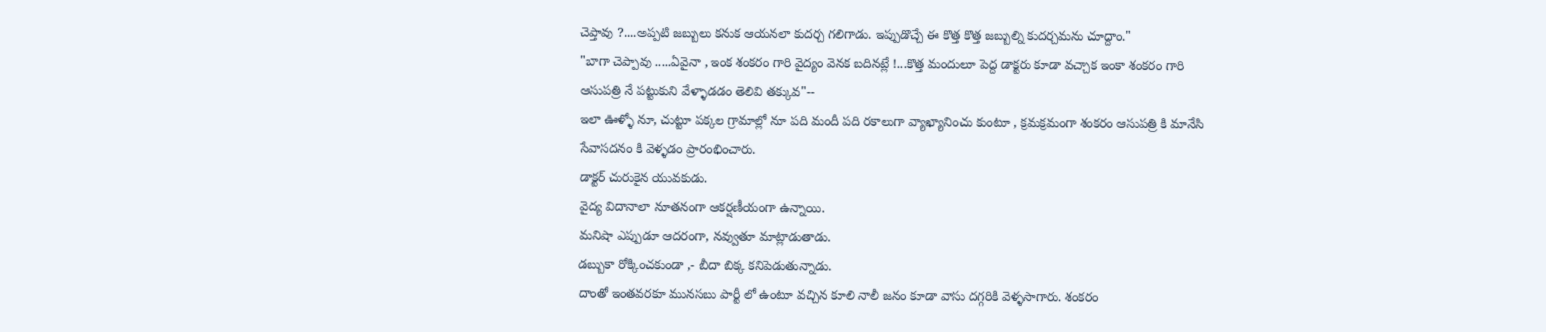చెప్తావు ?....అప్పటి జబ్బులు కనుక ఆయనలా కుదర్చ గలిగాడు. ఇప్పుడొచ్చే ఈ కొత్త కొత్త జబ్బుల్ని కుదర్చమను చూద్దాం."
"బాగా చెప్పావు .....ఏవైనా , ఇంక శంకరం గారి వైద్యం వెనక బదినట్లే !...కొత్త మందులూ పెద్ద డాక్టరు కూడా వచ్చాక ఇంకా శంకరం గారి ఆసుపత్రి నే పట్టుకుని వేళ్ళాడడం తెలివి తక్కువ"--
ఇలా ఊళ్ళో నూ, చుట్టూ పక్కల గ్రామాల్లో నూ పది మందీ పది రకాలుగా వ్యాఖ్యానించు కుంటూ , క్రమక్రమంగా శంకరం ఆసుపత్రి కి మానేసి సేవాసదనం కి వెళ్ళడం ప్రారంభించారు.
డాక్టర్ చురుకైన యువకుడు.
వైద్య విదానాలా నూతనంగా ఆకర్షణీయంగా ఉన్నాయి.
మనిషా ఎప్పుడూ ఆదరంగా, నవ్వుతూ మాట్లాడుతాడు.
డబ్బుకా రోక్కించకుండా ,- బీదా బిక్క కనిపెడుతున్నాడు.
దాంతో ఇంతవరకూ మునసబు పార్టీ లో ఉంటూ వచ్చిన కూలి నాలీ జనం కూడా వాసు దగ్గరికి వెళ్ళసాగారు. శంకరం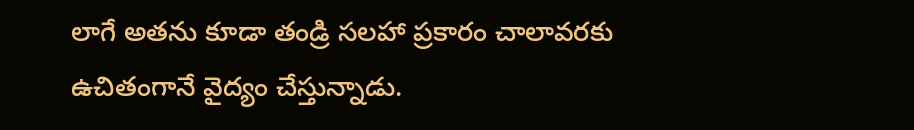లాగే అతను కూడా తండ్రి సలహా ప్రకారం చాలావరకు ఉచితంగానే వైద్యం చేస్తున్నాడు.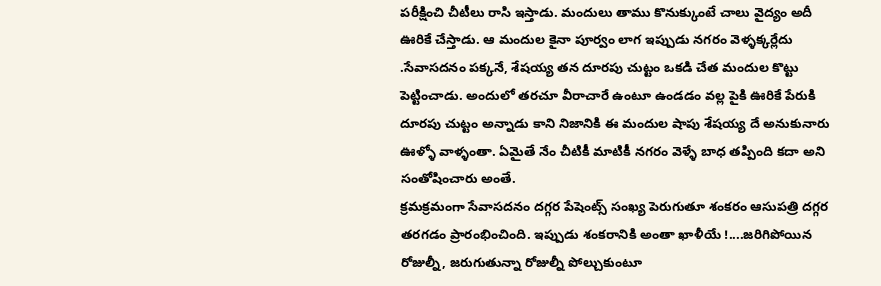పరీక్షించి చీటీలు రాసి ఇస్తాడు. మందులు తాము కొనుక్కుంటే చాలు వైద్యం అదీ ఊరికే చేస్తాడు. ఆ మందుల కైనా పూర్వం లాగ ఇప్పుడు నగరం వెళ్ళక్కర్లేదు .సేవాసదనం పక్కనే, శేషయ్య తన దూరపు చుట్టం ఒకడి చేత మందుల కొట్టు పెట్టించాడు. అందులో తరచూ వీరాచారే ఉంటూ ఉండడం వల్ల పైకి ఊరికే పేరుకి దూరపు చుట్టం అన్నాడు కాని నిజానికి ఈ మందుల షాపు శేషయ్య దే అనుకునారు ఊళ్ళో వాళ్ళంతా. ఏమైతే నేం చీటికీ మాటికీ నగరం వెళ్ళే బాధ తప్పింది కదా అని సంతోషించారు అంతే.
క్రమక్రమంగా సేవాసదనం దగ్గర పేషెంట్స్ సంఖ్య పెరుగుతూ శంకరం ఆసుపత్రి దగ్గర తరగడం ప్రారంభించింది. ఇప్పుడు శంకరానికి అంతా ఖాళీయే !....జరిగిపోయిన రోజుల్నీ, జరుగుతున్నా రోజుల్నీ పోల్చుకుంటూ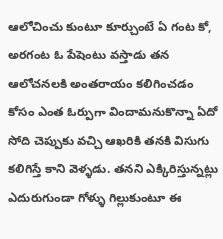ఆలోచించు కుంటూ కూర్చుంటే ఏ గంట కో, అరగంట ఓ పేషెంటు వస్తాడు తన ఆలోచనలకి అంతరాయం కలిగించడం కోసం ఎంత ఓర్పుగా విందామనుకొన్నా ఏదో సోది చెప్పుకు వచ్చి ఆఖరికి తనకి విసుగు కలిగిస్తే కాని వెళ్ళడు. తనని ఎక్కిరిస్తున్నట్లు ఎదురుగుండా గోళ్ళు గిల్లుకుంటూ ఈ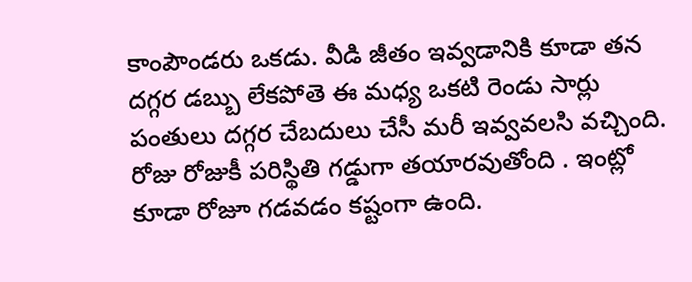కాంపౌండరు ఒకడు. వీడి జీతం ఇవ్వడానికి కూడా తన దగ్గర డబ్బు లేకపోతె ఈ మధ్య ఒకటి రెండు సార్లు పంతులు దగ్గర చేబదులు చేసీ మరీ ఇవ్వవలసి వచ్చింది.
రోజు రోజుకీ పరిస్థితి గడ్డుగా తయారవుతోంది . ఇంట్లో కూడా రోజూ గడవడం కష్టంగా ఉంది.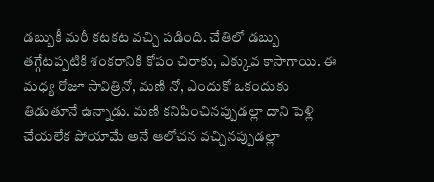డబ్బుకీ మరీ కటకట వచ్చి పడింది. చేతిలో డబ్బు తగ్గేటప్పటికి శంకరానికి కోపం చిరాకు, ఎక్కువ కాసాగాయి. ఈ మధ్య రోజూ సావిత్రినో, మణి నో, ఎందుకో ఒకందుకు తిడుతూనే ఉన్నాడు. మణి కనిపించినప్పుడల్లా దాని పెళ్లి చేయలేక పోయామే అనే ఆలోచన వచ్చినప్పుడల్లా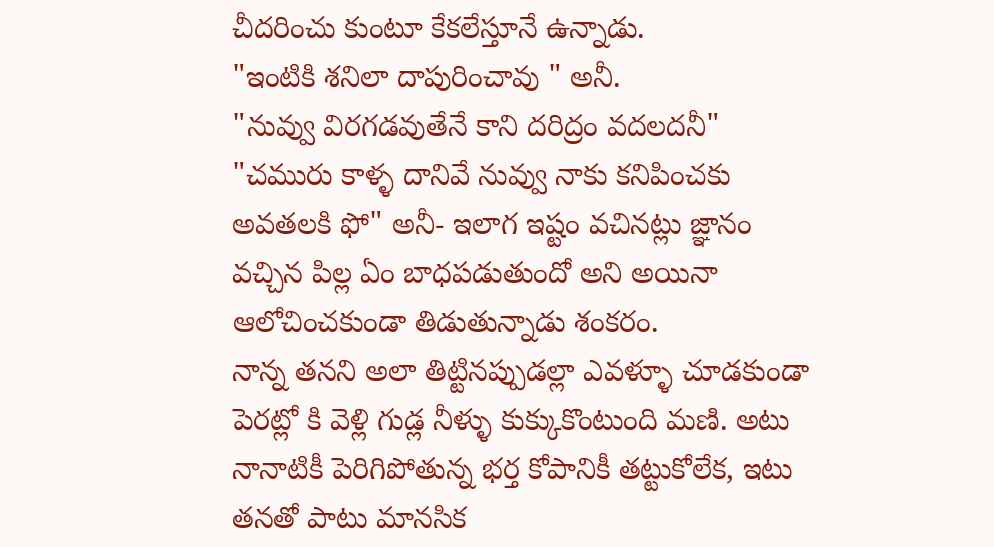చీదరించు కుంటూ కేకలేస్తూనే ఉన్నాడు.
"ఇంటికి శనిలా దాపురించావు " అనీ.
"నువ్వు విరగడవుతేనే కాని దరిద్రం వదలదనీ"
"చమురు కాళ్ళ దానివే నువ్వు నాకు కనిపించకు అవతలకి ఫో" అనీ- ఇలాగ ఇష్టం వచినట్లు జ్ఞానం వచ్చిన పిల్ల ఏం బాధపడుతుందో అని అయినా ఆలోచించకుండా తిడుతున్నాడు శంకరం.
నాన్న తనని అలా తిట్టినప్పుడల్లా ఎవళ్ళూ చూడకుండా పెరట్లో కి వెళ్లి గుడ్ల నీళ్ళు కుక్కుకొంటుంది మణి. అటు నానాటికీ పెరిగిపోతున్న భర్త కోపానికీ తట్టుకోలేక, ఇటు తనతో పాటు మానసిక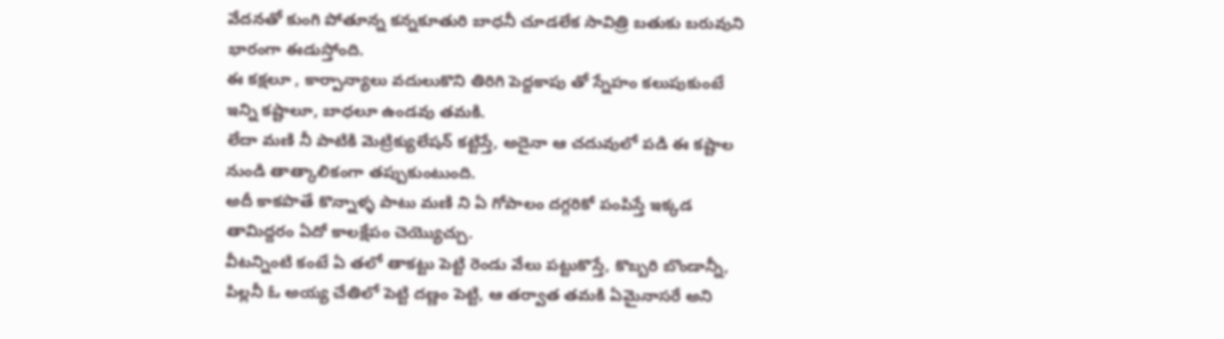వేదనతో కుంగి పోతూన్న కన్నకూతురి బాధనీ చూడలేక సావిత్రి బతుకు బరువుని భారంగా ఈడుస్తోంది.
ఈ కక్షలూ , కార్పాన్యాలు వదులుకొని తిరిగి పెద్దకాపు తో స్నేహం కలుపుకుంటే ఇన్ని కష్టాలూ, బాధలూ ఉండవు తమకి.
లేదా మణి నీ పాటికి మెట్రిక్యులేషన్ కట్టిస్తే, అదైనా ఆ చదువులో పడి ఈ కష్టాల నుండి తాత్కాలికంగా తప్పుకుంటుంది.
అదీ కాకపొతే కొన్నాళ్ళ పాటు మణి ని ఏ గోపాలం దగ్గరికో పంపిస్తే ఇక్కడ తామిద్దరం ఏదో కాలక్షేపం చెయ్యొచ్చు.
వీటన్నింటి కంటే ఏ తలో తాకట్టు పెట్టి రెండు వేలు పట్టుకొస్తే, కొబ్బరి బొండాన్నీ, పిల్లనీ ఓ అయ్య చేతిలో పెట్టి దణ్ణం పెట్టి, ఆ తర్వాత తమకి ఏమైనాసరే అని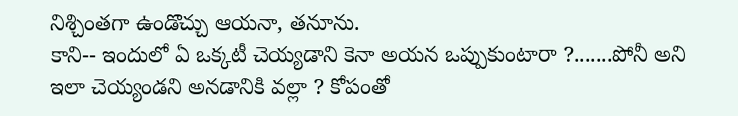నిశ్చింతగా ఉండొచ్చు ఆయనా, తనూను.
కాని-- ఇందులో ఏ ఒక్కటీ చెయ్యడాని కెనా అయన ఒప్పుకుంటారా ?.......పోనీ అని ఇలా చెయ్యండని అనడానికి వల్లా ? కోపంతో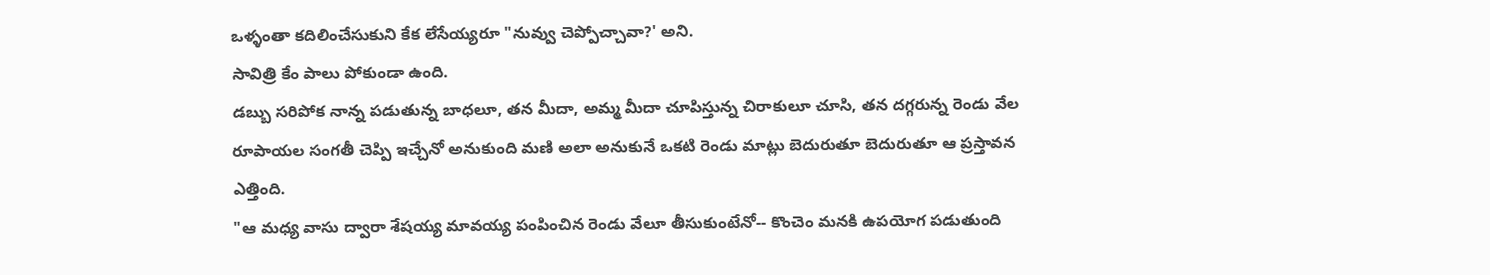ఒళ్ళంతా కదిలించేసుకుని కేక లేసేయ్యరూ "నువ్వు చెప్పోచ్చావా?' అని.
సావిత్రి కేం పాలు పోకుండా ఉంది.
డబ్బు సరిపోక నాన్న పడుతున్న బాధలూ, తన మీదా, అమ్మ మీదా చూపిస్తున్న చిరాకులూ చూసి, తన దగ్గరున్న రెండు వేల రూపాయల సంగతీ చెప్పి ఇచ్చేనో అనుకుంది మణి అలా అనుకునే ఒకటి రెండు మాట్లు బెదురుతూ బెదురుతూ ఆ ప్రస్తావన ఎత్తింది.
"ఆ మధ్య వాసు ద్వారా శేషయ్య మావయ్య పంపించిన రెండు వేలూ తీసుకుంటేనో-- కొంచెం మనకి ఉపయోగ పడుతుంది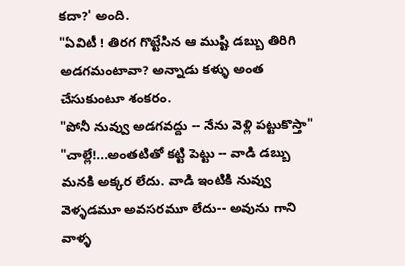కదా?' అంది.
"ఏవిటీ ! తిరగ గొట్టేసిన ఆ ముష్టి డబ్బు తిరిగి అడగమంటావా? అన్నాడు కళ్ళు అంత చేసుకుంటూ శంకరం.
"పోనీ నువ్వు అడగవద్దు -- నేను వెళ్లి పట్టుకొస్తా"
"చాల్లే!...అంతటితో కట్టి పెట్టు -- వాడి డబ్బు మనకి అక్కర లేదు. వాడి ఇంటికి నువ్వు వెళ్ళడమూ అవసరమూ లేదు-- అవును గాని వాళ్ళ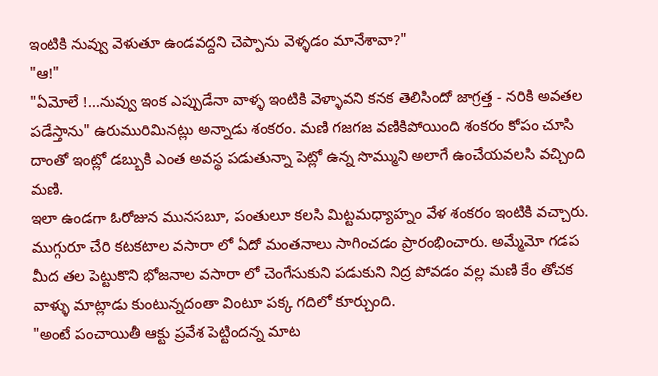ఇంటికి నువ్వు వెళుతూ ఉండవద్దని చెప్పాను వెళ్ళడం మానేశావా?"
"ఆ!"
"ఏమోలే !...నువ్వు ఇంక ఎప్పుడేనా వాళ్ళ ఇంటికి వెళ్ళావని కనక తెలిసిందో జాగ్రత్త - నరికి అవతల పడేస్తాను" ఉరుమురిమినట్లు అన్నాడు శంకరం. మణి గజగజ వణికిపోయింది శంకరం కోపం చూసి దాంతో ఇంట్లో డబ్బుకి ఎంత అవస్థ పడుతున్నా పెట్లో ఉన్న సొమ్ముని అలాగే ఉంచేయవలసి వచ్చింది మణి.
ఇలా ఉండగా ఓరోజున మునసబూ, పంతులూ కలసి మిట్టమధ్యాహ్నం వేళ శంకరం ఇంటికి వచ్చారు. ముగ్గురూ చేరి కటకటాల వసారా లో ఏదో మంతనాలు సాగించడం ప్రారంభించారు. అమ్మేమో గడప మీద తల పెట్టుకొని భోజనాల వసారా లో చెంగేసుకుని పడుకుని నిద్ర పోవడం వల్ల మణి కేం తోచక వాళ్ళు మాట్లాడు కుంటున్నదంతా వింటూ పక్క గదిలో కూర్చుంది.
"అంటే పంచాయితీ ఆక్టు ప్రవేశ పెట్టిందన్న మాట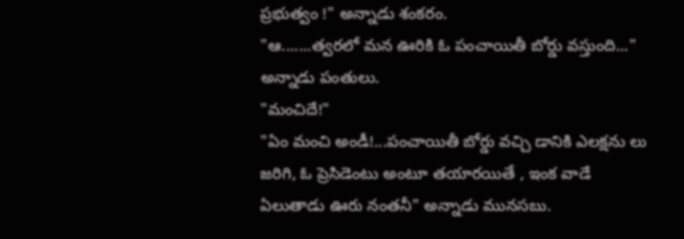ప్రభుత్వం !" అన్నాడు శంకరం.
"ఆ.......త్వరలో మన ఊరికి ఓ పంచాయితీ బోర్డు వస్తుంది..." అన్నాడు పంతులు.
"మంచిదే!"
"ఏం మంచి అండీ!...పంచాయితీ బోర్డు వచ్చి డానికి ఎలక్షను లు జరిగి, ఓ ప్రెసిడెంటు అంటూ తయారయితే , ఇంక వాడే ఏలుతాడు ఊరు నంతనీ" అన్నాడు మునసబు.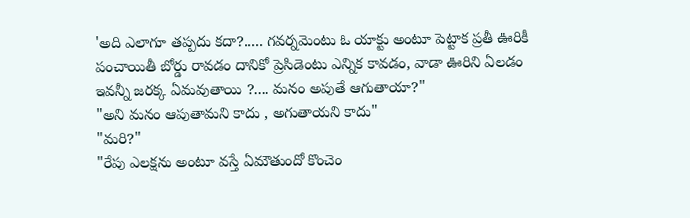'అది ఎలాగూ తప్పదు కదా?..... గవర్నమెంటు ఓ యాక్టు అంటూ పెట్టాక ప్రతీ ఊరికీ పంచాయితీ బోర్డు రావడం దానికో ప్రెసిడెంటు ఎన్నిక కావడం, వాడా ఊరిని ఏలడం ఇవన్నీ జరక్క ఏమవుతాయి ?.... మనం అపుతే ఆగుతాయా?"
"అని మనం ఆపుతామని కాదు , అగుతాయని కాదు"
"మరి?"
"రేపు ఎలక్షను అంటూ వస్తే ఏమౌతుందో కొంచెం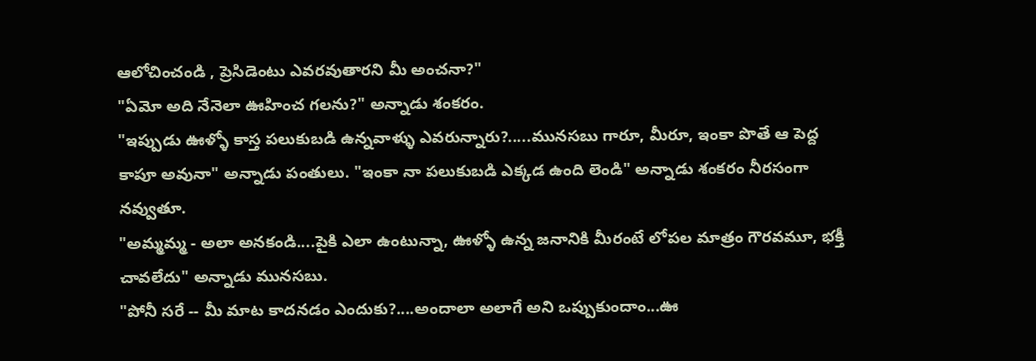ఆలోచించండి , ప్రెసిడెంటు ఎవరవుతారని మీ అంచనా?"
"ఏమో అది నేనెలా ఊహించ గలను?" అన్నాడు శంకరం.
"ఇప్పుడు ఊళ్ళో కాస్త పలుకుబడి ఉన్నవాళ్ళు ఎవరున్నారు?.....మునసబు గారూ, మీరూ, ఇంకా పొతే ఆ పెద్ద కాపూ అవునా" అన్నాడు పంతులు. "ఇంకా నా పలుకుబడి ఎక్కడ ఉంది లెండి" అన్నాడు శంకరం నీరసంగా నవ్వుతూ.
"అమ్మమ్మ - అలా అనకండి....పైకి ఎలా ఉంటున్నా, ఊళ్ళో ఉన్న జనానికి మీరంటే లోపల మాత్రం గౌరవమూ, భక్తీ చావలేదు" అన్నాడు మునసబు.
"పోనీ సరే -- మీ మాట కాదనడం ఎందుకు?....అందాలా అలాగే అని ఒప్పుకుందాం...ఊ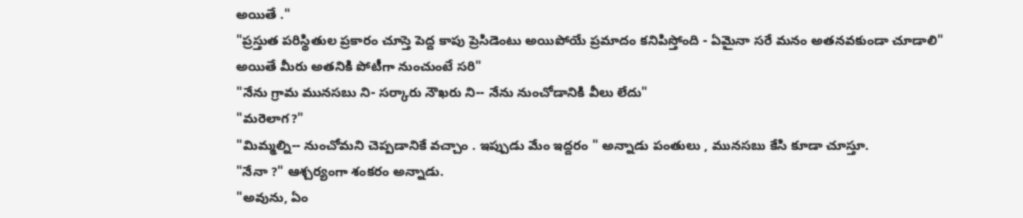అయితే ."
"ప్రస్తుత పరిస్థితుల ప్రకారం చూస్తె పెద్ద కాపు ప్రెసిడెంటు అయిపోయే ప్రమాదం కనిపిస్తోంది - ఏమైనా సరే మనం అతనవకుండా చూడాలి"
అయితే మీరు అతనికి పోటీగా నుంచుంటే సరి"
"నేను గ్రామ మునసబు ని- సర్కారు నౌఖరు ని-- నేను నుంచోడానికి వీలు లేదు"
"మరెలాగ?"
"మిమ్మల్ని-- నుంచోమని చెప్పడానికే వచ్చాం . ఇప్పుడు మేం ఇద్దరం " అన్నాడు పంతులు , మునసబు కేసి కూడా చూస్తూ.
"నేనా ?" ఆశ్చర్యంగా శంకరం అన్నాడు.
"అవును, ఏం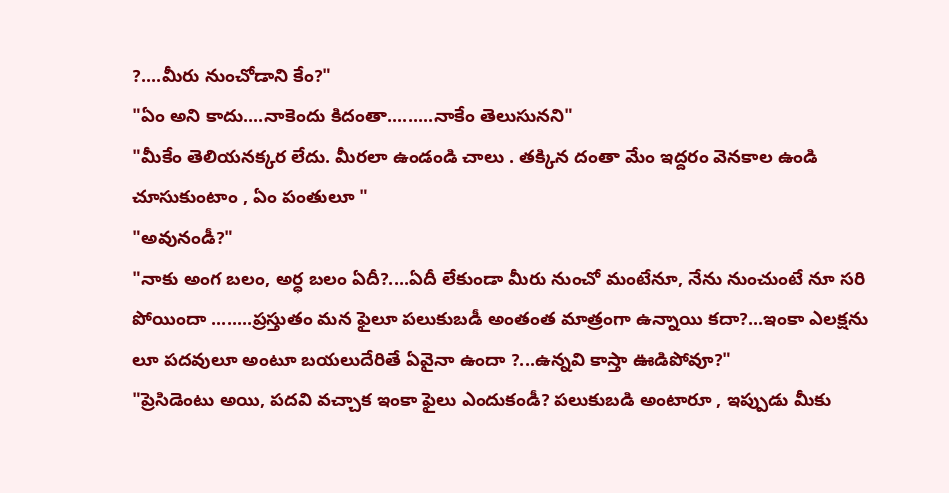?....మీరు నుంచోడాని కేం?"
"ఏం అని కాదు....నాకెందు కిదంతా.........నాకేం తెలుసునని"
"మీకేం తెలియనక్కర లేదు. మీరలా ఉండండి చాలు . తక్కిన దంతా మేం ఇద్దరం వెనకాల ఉండి చూసుకుంటాం , ఏం పంతులూ "
"అవునండీ?"
"నాకు అంగ బలం, అర్ధ బలం ఏదీ?....ఏదీ లేకుండా మీరు నుంచో మంటేనూ, నేను నుంచుంటే నూ సరి పోయిందా ........ప్రస్తుతం మన ఫైలూ పలుకుబడీ అంతంత మాత్రంగా ఉన్నాయి కదా?...ఇంకా ఎలక్షను లూ పదవులూ అంటూ బయలుదేరితే ఏవైనా ఉందా ?...ఉన్నవి కాస్తా ఊడిపోవూ?"
"ప్రెసిడెంటు అయి, పదవి వచ్చాక ఇంకా ఫైలు ఎందుకండీ? పలుకుబడి అంటారూ , ఇప్పుడు మీకు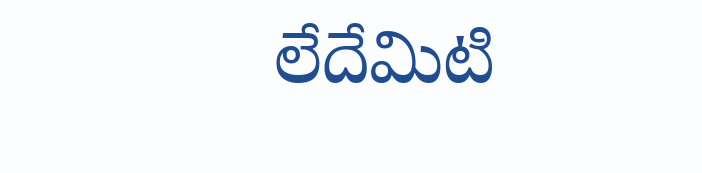లేదేమిటి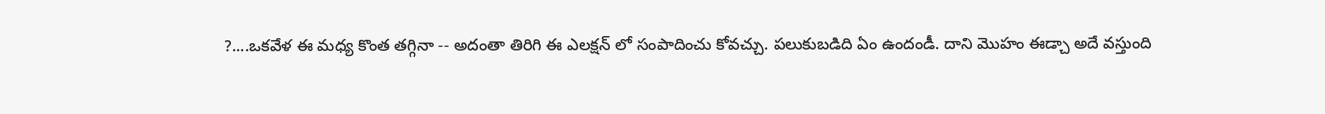?....ఒకవేళ ఈ మధ్య కొంత తగ్గినా -- అదంతా తిరిగి ఈ ఎలక్షన్ లో సంపాదించు కోవచ్చు. పలుకుబడిది ఏం ఉందండీ. దాని మొహం ఈడ్చా అదే వస్తుంది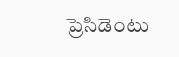ప్రెసిడెంటు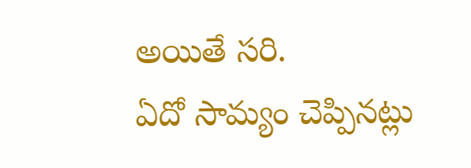అయితే సరి.
ఏదో సామ్యం చెప్పినట్లు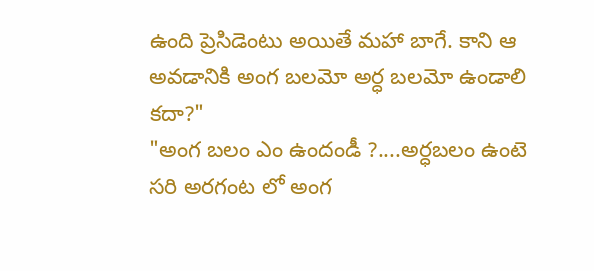ఉంది ప్రెసిడెంటు అయితే మహా బాగే. కాని ఆ అవడానికి అంగ బలమో అర్ధ బలమో ఉండాలి కదా?"
"అంగ బలం ఎం ఉందండీ ?....అర్ధబలం ఉంటె సరి అరగంట లో అంగ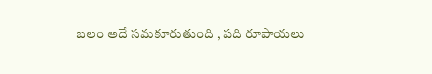బలం అదే సమకూరుతుంది , పది రూపాయలు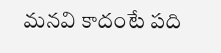మనవి కాదంటే పది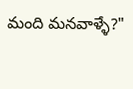మంది మనవాళ్ళే?"